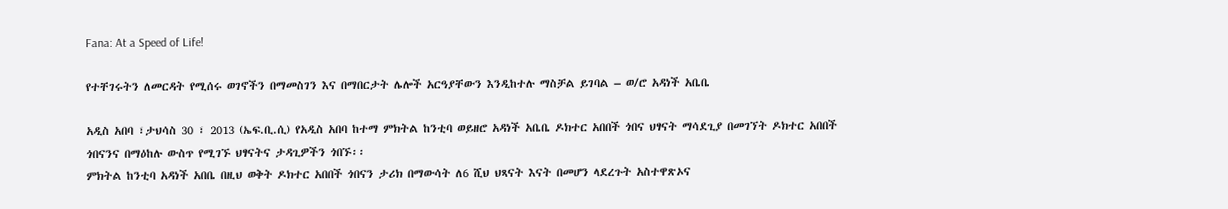Fana: At a Speed of Life!

የተቸገሩትን ለመርዳት የሚሰሩ ወገኖችን በማመስገን እና በማበርታት ሌሎች አርዓያቸውን እንዲከተሉ ማስቻል ይገባል – ወ/ሮ አዳነች አቤቤ

አዲስ አበባ ፣ታህሳስ 30 ፣ 2013 (ኤፍ.ቢ.ሲ) የአዲስ አበባ ከተማ ምክትል ከንቲባ ወይዘሮ አዳነች አቤቤ ዶክተር አበበች ጎበና ህፃናት ማሳደጊያ በመገኘት ዶክተር አበበች ጎበናንና በማዕከሉ ውስጥ የሚገኙ ህፃናትና ታዳጊዎችን ጎበኙ፡፡
ምክትል ከንቲባ አዳነች አበቤ በዚህ ወቅት ዶክተር አበበች ጎበናን ታሪክ በማውሳት ለ6 ሺህ ህጻናት እናት በመሆን ላደረጉት አስተዋጽኦና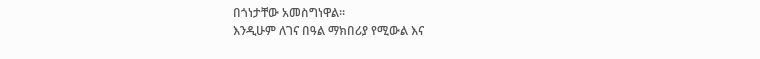በጎነታቸው አመስግነዋል፡፡
እንዲሁም ለገና በዓል ማክበሪያ የሚውል እና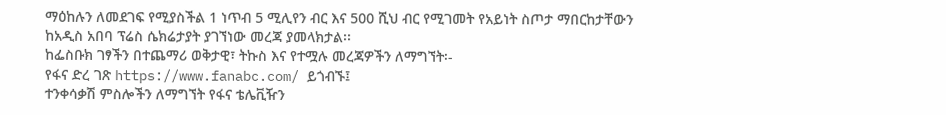ማዕከሉን ለመደገፍ የሚያስችል 1 ነጥብ 5 ሚሊየን ብር እና 500 ሺህ ብር የሚገመት የአይነት ስጦታ ማበርከታቸውን ከአዲስ አበባ ፕሬስ ሴክሬታያት ያገኘነው መረጃ ያመላክታል፡፡
ከፌስቡክ ገፃችን በተጨማሪ ወቅታዊ፣ ትኩስ እና የተሟሉ መረጃዎችን ለማግኘት፡-
የፋና ድረ ገጽ https://www.fanabc.com/ ይጎብኙ፤
ተንቀሳቃሽ ምስሎችን ለማግኘት የፋና ቴሌቪዥን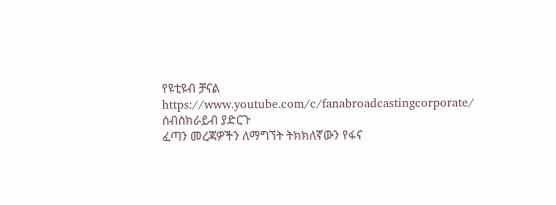የዩቲዩብ ቻናል https://www.youtube.com/c/fanabroadcastingcorporate/ ሰብስክራይብ ያድርጉ
ፈጣን መረጃዎችን ለማግኘት ትክክለኛውን የፋና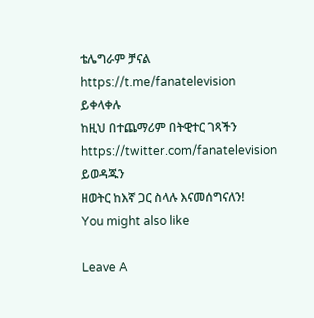ቴሌግራም ቻናል https://t.me/fanatelevision ይቀላቀሉ
ከዚህ በተጨማሪም በትዊተር ገጻችን https://twitter.com/fanatelevision ይወዳጁን
ዘወትር ከእኛ ጋር ስላሉ እናመሰግናለን!
You might also like

Leave A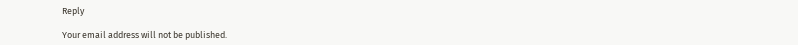Reply

Your email address will not be published.